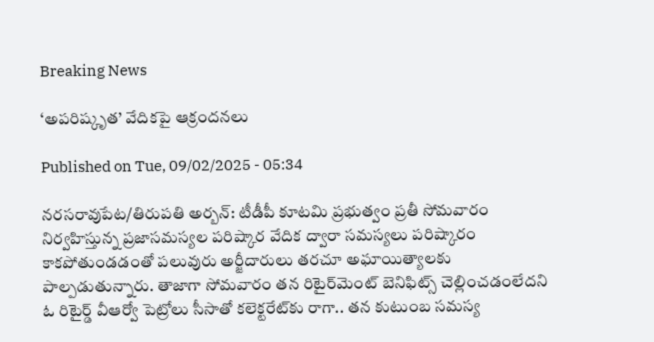Breaking News

‘అపరిష్కృత’ వేదికపై ఆక్రందనలు

Published on Tue, 09/02/2025 - 05:34

నరసరావుపేట/తిరుపతి అర్బన్‌: టీడీపీ కూటమి ప్రభుత్వం ప్రతీ సోమవారం నిర్వహిస్తున్న ప్రజాసమస్యల పరిష్కార వేదిక ద్వారా సమస్యలు పరిష్కారం కాకపోతుండడంతో పలువురు అర్జీదారులు తరచూ అఘాయిత్యాలకు పాల్పడుతున్నారు. తాజాగా సోమవారం తన రిటైర్‌మెంట్‌ బెనిఫిట్స్‌ చెల్లించడంలేదని ఓ రిటైర్డ్‌ వీఆర్వో పెట్రోలు సీసాతో కలెక్టరేట్‌కు రాగా.. తన కుటుంబ సమస్య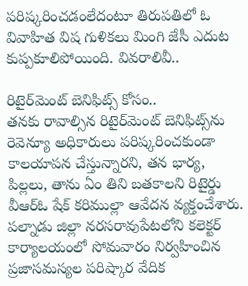పరిష్కరించడంలేదంటూ తిరుపతిలో ఓ వివాహిత విష గుళికలు మింగి జేసీ ఎదుట కుప్పకూలిపోయింది. వివరాలివీ..

రిటైర్‌మెంట్‌ బెనిఫిట్స్‌ కోసం..
తనకు రావాల్సిన రిటైర్‌మెంట్‌ బెనిఫిట్స్‌ను రెవెన్యూ అధికారులు పరిష్కరించకుండా కాలయాపన చేస్తున్నారని, తన భార్య, పిల్లలు, తాను ఏం తిని బతకాలని రిటైర్డు వీఆర్‌ఓ షేక్‌ కరిముల్లా ఆవేదన వ్యక్తంచేశారు. పల్నాడు జిల్లా నరసరావుపేటలోని కలెక్టర్‌ కార్యాలయంలో సోమవారం నిర్వహించిన ప్రజాసమస్యల పరిష్కార వేదిక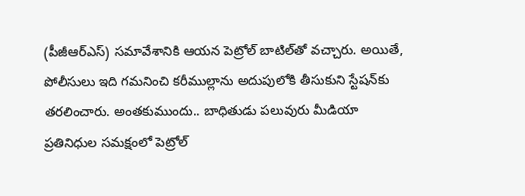(పీజీఆర్‌ఎస్‌) సమావేశానికి ఆయన పెట్రోల్‌ బాటిల్‌తో వచ్చారు. అయితే, పోలీసులు ఇది గమనించి కరీముల్లాను అదుపులోకి తీసుకుని స్టేషన్‌కు తరలించారు. అంతకుముందు.. బాధితుడు పలువురు మీడియా ప్రతినిధుల సమక్షంలో పెట్రోల్‌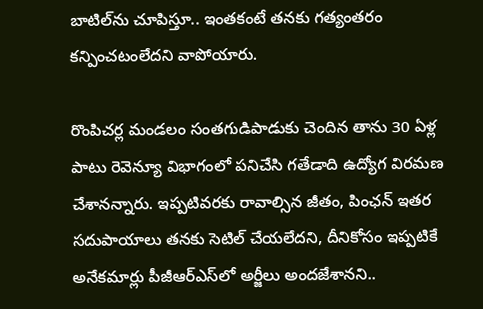బాటిల్‌ను చూపిస్తూ.. ఇంతకంటే తనకు గత్యంతరం కన్పించటంలేదని వాపోయారు.

రొంపిచర్ల మండలం సంతగుడిపాడుకు చెందిన తాను 30 ఏళ్ల పాటు రెవెన్యూ విభాగంలో పనిచేసి గతేడాది ఉద్యోగ విరమణ చేశానన్నారు. ఇప్పటివరకు రావాల్సిన జీతం, పింఛన్‌ ఇతర సదుపాయాలు తనకు సెటిల్‌ చేయలేదని, దీనికోసం ఇప్పటికే అనేకమార్లు పీజీఆర్‌ఎస్‌లో అర్జీలు అందజేశానని..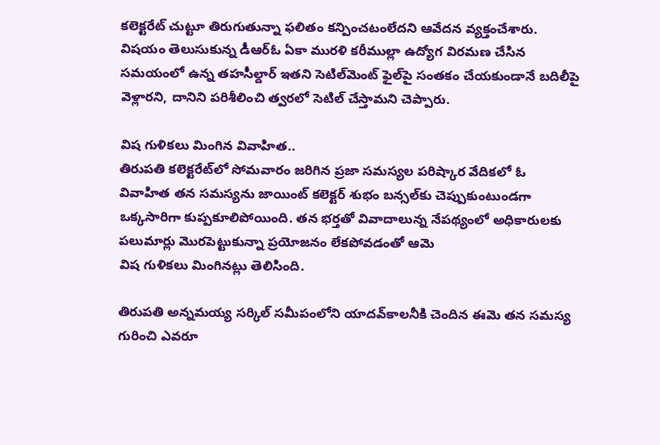కలెక్టరేట్‌ చుట్టూ తిరుగుతున్నా ఫలితం కన్పించటంలేదని ఆవేదన వ్యక్తంచేశారు. విషయం తెలుసుకున్న డీఆర్‌ఓ ఏకా మురళి కరీముల్లా ఉద్యోగ విరమణ చేసిన సమయంలో ఉన్న తహసీల్దార్‌ ఇతని సెటిల్‌మెంట్‌ ఫైల్‌పై సంతకం చేయకుండానే బదిలీపై వెళ్లారని, దానిని పరిశీలించి త్వరలో సెటిల్‌ చేస్తామని చెప్పారు.

విష గుళికలు మింగిన వివాహిత..
తిరుపతి కలెక్టరేట్‌లో సోమవారం జరిగిన ప్రజా సమస్యల పరిష్కార వేదికలో ఓ వివాహిత తన సమస్యను జాయింట్‌ కలెక్టర్‌ శుభం బన్సల్‌కు చెప్పుకుంటుండగా ఒక్కసారిగా కుప్పకూలిపోయింది. తన భర్తతో వివాదాలున్న నేపథ్యంలో అధికారులకు పలుమార్లు మొరపెట్టుకున్నా ప్రయోజనం లేకపోవడంతో ఆమె
విష గుళికలు మింగినట్లు తెలిసింది.

తిరుపతి అన్నమయ్య సర్కిల్‌ సమీపంలోని యాదవ్‌కాలనీకి చెందిన ఈమె తన సమస్య గురించి ఎవరూ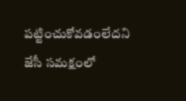పట్టించుకోవడంలేదని జేసీ సమక్షంలో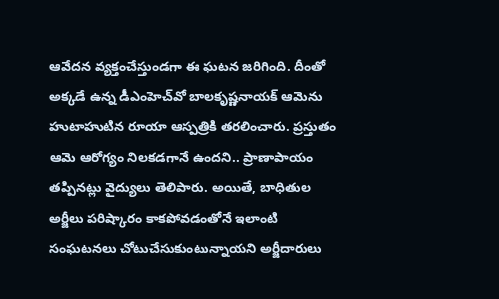ఆవేదన వ్యక్తంచేస్తుండగా ఈ ఘటన జరిగింది. దీంతో అక్కడే ఉన్న డీఎంహెచ్‌వో బాలకృష్ణనాయక్‌ ఆమెను హుటాహుటిన రూయా ఆస్పత్రికి తరలించారు. ప్రస్తుతం ఆమె ఆరోగ్యం నిలకడగానే ఉందని.. ప్రాణాపాయం తప్పినట్లు వైద్యులు తెలిపారు. అయితే, బాధితుల అర్జీలు పరిష్కారం కాకపోవడంతోనే ఇలాంటి సంఘటనలు చోటుచేసుకుంటున్నాయని అర్జీదారులు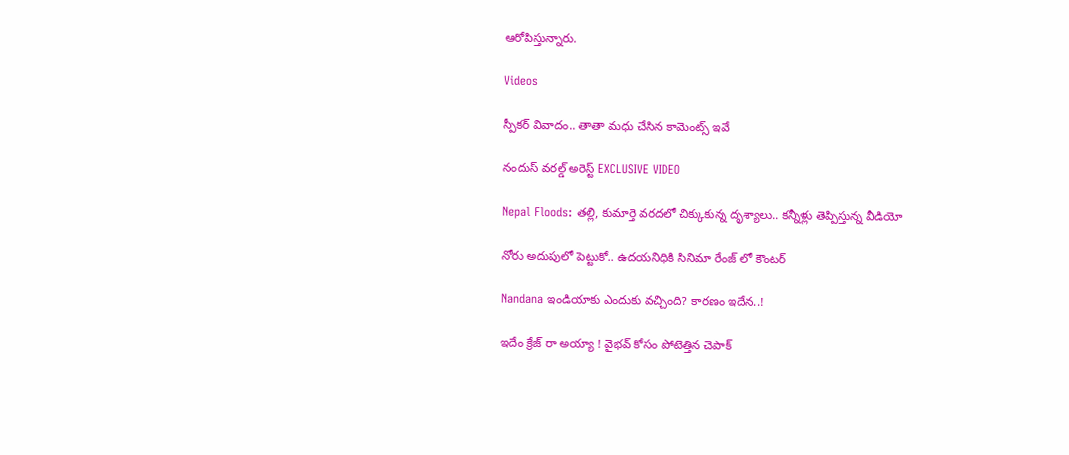ఆరోపిస్తున్నారు.

Videos

స్పీకర్ వివాదం.. తాతా మధు చేసిన కామెంట్స్ ఇవే

నందుస్ వరల్డ్ అరెస్ట్ EXCLUSIVE VIDEO

Nepal Floods: తల్లి, కుమార్తె వరదలో చిక్కుకున్న దృశ్యాలు.. కన్నీళ్లు తెప్పిస్తున్న వీడియో

నోరు అదుపులో పెట్టుకో.. ఉదయనిధికి సినిమా రేంజ్ లో కౌంటర్

Nandana ఇండియాకు ఎందుకు వచ్చింది? కారణం ఇదేన..!

ఇదేం క్రేజ్ రా అయ్యా ! వైభవ్ కోసం పోటెత్తిన చెపాక్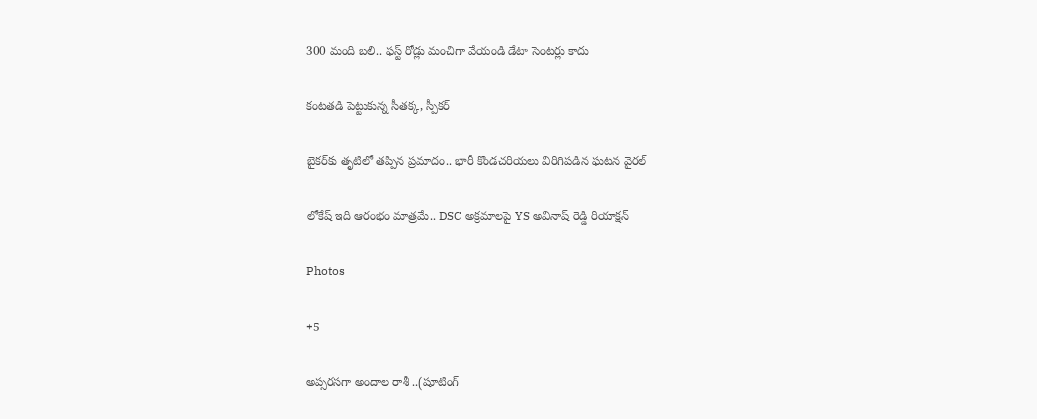300 మంది బలి.. ఫస్ట్ రోడ్లు మంచిగా వేయండి డేటా సెంటర్లు కాదు

కంటతడి పెట్టుకున్న సీతక్క, స్పీకర్

బైకర్‌కు తృటిలో తప్పిన ప్రమాదం.. భారీ కొండచరియలు విరిగిపడిన ఘటన వైరల్

లోకేష్ ఇది ఆరంభం మాత్రమే.. DSC అక్రమాలపై YS అవినాష్ రెడ్డి రియాక్షన్

Photos

+5

అప్సరసగా అందాల రాశీ ..(షూటింగ్‌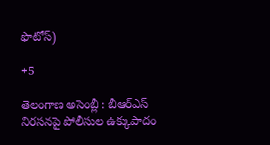ఫొటోస్‌)

+5

తెలంగాణ అసెం‍బ్లీ : బీఆర్‌ఎస్‌ నిరసనపై పోలీసుల ఉక్కుపాదం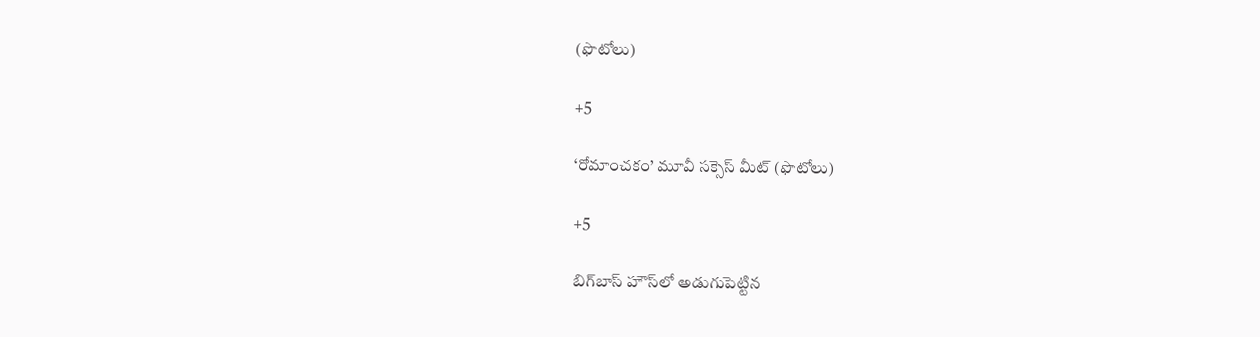(ఫొటోలు)

+5

‘రోమాంచకం’ మూవీ సక్సెస్ మీట్ (ఫొటోలు)

+5

బిగ్‌బాస్ హౌస్‌లో అడుగుపెట్టిన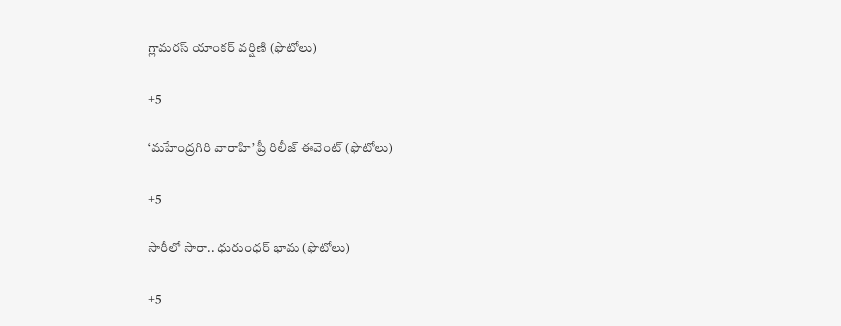గ్లామరస్ యాంకర్ వర్షిణి (ఫొటోలు)

+5

‘మహేంద్రగిరి వారాహి’ ప్రీ రిలీజ్‌ ఈవెంట్‌ (ఫొటోలు)

+5

సారీలో సారా.. ధురుంధర్‌ భామ (ఫొటోలు)

+5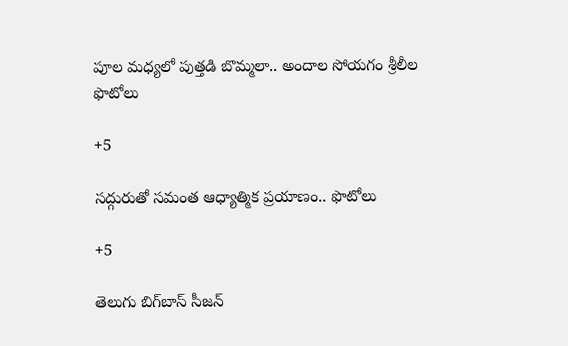పూల మధ్యలో పుత్తడి బొమ్మలా.. అందాల సోయగం శ్రీలీల ఫొటోలు

+5

సద్గురుతో సమంత ఆధ్యాత్మిక ప్రయాణం.. ఫొటోలు

+5

తెలుగు బిగ్‌బాస్‌ సీజన్‌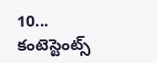10... కంటెస్టెంట్స్‌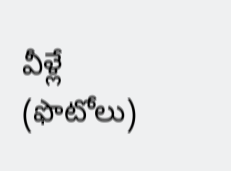వీళ్లే (ఫొటోలు)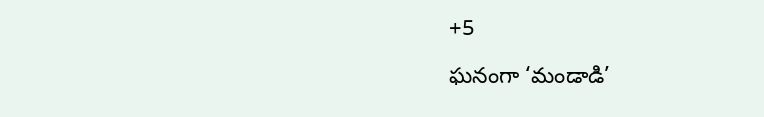+5

ఘనంగా ‘మండాడి’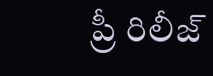ప్రీ రిలీజ్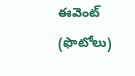ఈవెంట్ (ఫొటోలు)